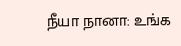நீயா நானா: உங்க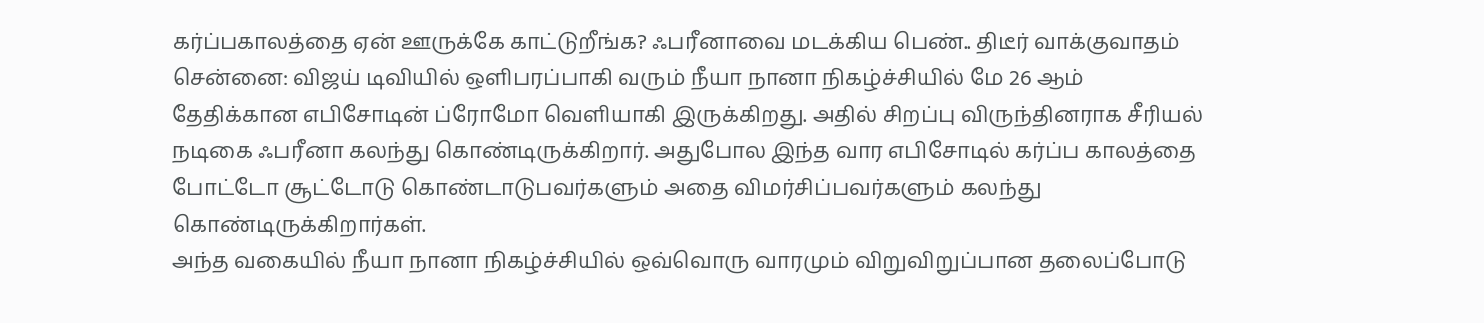கர்ப்பகாலத்தை ஏன் ஊருக்கே காட்டுறீங்க? ஃபரீனாவை மடக்கிய பெண்.. திடீர் வாக்குவாதம்
சென்னை: விஜய் டிவியில் ஒளிபரப்பாகி வரும் நீயா நானா நிகழ்ச்சியில் மே 26 ஆம் தேதிக்கான எபிசோடின் ப்ரோமோ வெளியாகி இருக்கிறது. அதில் சிறப்பு விருந்தினராக சீரியல் நடிகை ஃபரீனா கலந்து கொண்டிருக்கிறார். அதுபோல இந்த வார எபிசோடில் கர்ப்ப காலத்தை போட்டோ சூட்டோடு கொண்டாடுபவர்களும் அதை விமர்சிப்பவர்களும் கலந்து கொண்டிருக்கிறார்கள்.
அந்த வகையில் நீயா நானா நிகழ்ச்சியில் ஒவ்வொரு வாரமும் விறுவிறுப்பான தலைப்போடு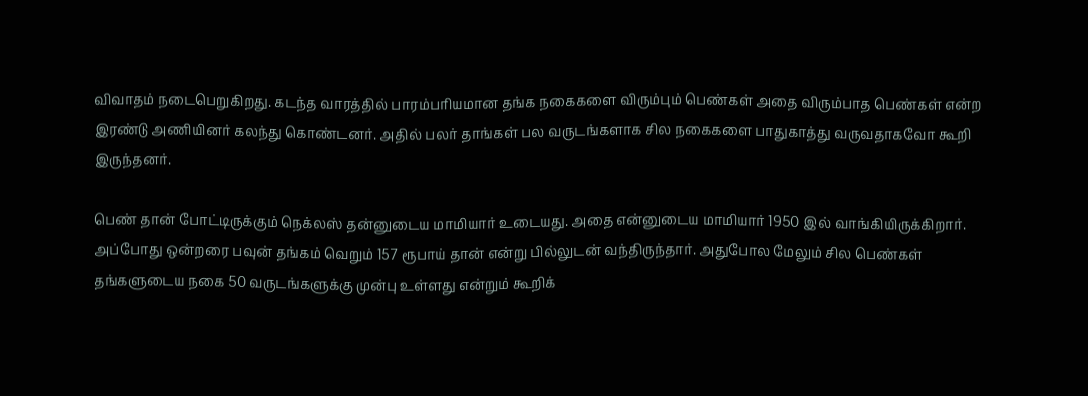விவாதம் நடைபெறுகிறது. கடந்த வாரத்தில் பாரம்பரியமான தங்க நகைகளை விரும்பும் பெண்கள் அதை விரும்பாத பெண்கள் என்ற இரண்டு அணியினர் கலந்து கொண்டனர். அதில் பலர் தாங்கள் பல வருடங்களாக சில நகைகளை பாதுகாத்து வருவதாகவோ கூறி இருந்தனர்.

பெண் தான் போட்டிருக்கும் நெக்லஸ் தன்னுடைய மாமியார் உடையது. அதை என்னுடைய மாமியார் 1950 இல் வாங்கியிருக்கிறார். அப்போது ஒன்றரை பவுன் தங்கம் வெறும் 157 ரூபாய் தான் என்று பில்லுடன் வந்திருந்தார். அதுபோல மேலும் சில பெண்கள் தங்களுடைய நகை 50 வருடங்களுக்கு முன்பு உள்ளது என்றும் கூறிக்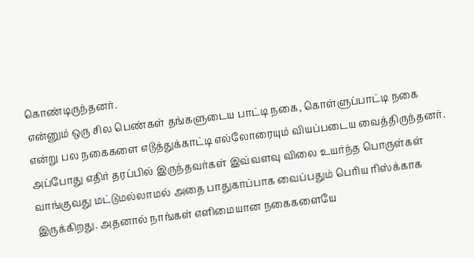கொண்டிருந்தனர்.
என்னும் ஒரு சில பெண்கள் தங்களுடைய பாட்டி நகை, கொள்ளுப்பாட்டி நகை என்று பல நகைகளை எடுத்துக்காட்டி எல்லோரையும் வியப்படைய வைத்திருந்தனர். அப்போது எதிர் தரப்பில் இருந்தவர்கள் இவ்வளவு விலை உயர்ந்த பொருள்கள் வாங்குவது மட்டுமல்லாமல் அதை பாதுகாப்பாக வைப்பதும் பெரிய ரிஸ்க்காக இருக்கிறது. அதனால் நாங்கள் எளிமையான நகைகளையே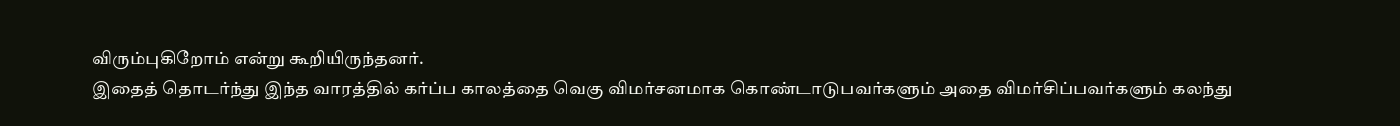விரும்புகிறோம் என்று கூறியிருந்தனர்.
இதைத் தொடர்ந்து இந்த வாரத்தில் கர்ப்ப காலத்தை வெகு விமர்சனமாக கொண்டாடுபவர்களும் அதை விமர்சிப்பவர்களும் கலந்து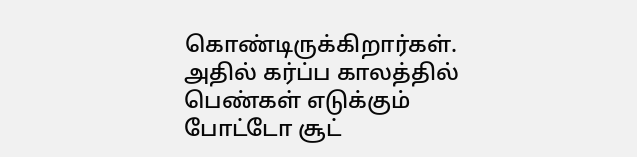கொண்டிருக்கிறார்கள். அதில் கர்ப்ப காலத்தில் பெண்கள் எடுக்கும் போட்டோ சூட்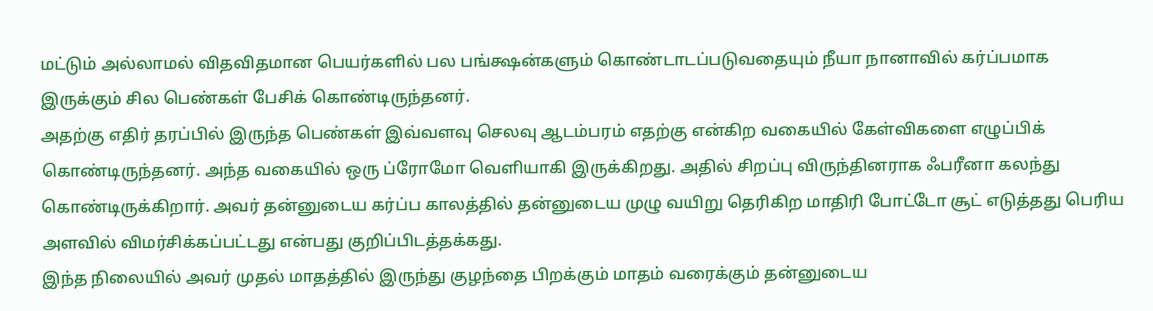மட்டும் அல்லாமல் விதவிதமான பெயர்களில் பல பங்க்ஷன்களும் கொண்டாடப்படுவதையும் நீயா நானாவில் கர்ப்பமாக இருக்கும் சில பெண்கள் பேசிக் கொண்டிருந்தனர்.
அதற்கு எதிர் தரப்பில் இருந்த பெண்கள் இவ்வளவு செலவு ஆடம்பரம் எதற்கு என்கிற வகையில் கேள்விகளை எழுப்பிக் கொண்டிருந்தனர். அந்த வகையில் ஒரு ப்ரோமோ வெளியாகி இருக்கிறது. அதில் சிறப்பு விருந்தினராக ஃபரீனா கலந்து கொண்டிருக்கிறார். அவர் தன்னுடைய கர்ப்ப காலத்தில் தன்னுடைய முழு வயிறு தெரிகிற மாதிரி போட்டோ சூட் எடுத்தது பெரிய அளவில் விமர்சிக்கப்பட்டது என்பது குறிப்பிடத்தக்கது.
இந்த நிலையில் அவர் முதல் மாதத்தில் இருந்து குழந்தை பிறக்கும் மாதம் வரைக்கும் தன்னுடைய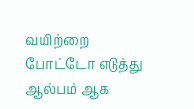வயிற்றை போட்டோ எடுத்து ஆல்பம் ஆக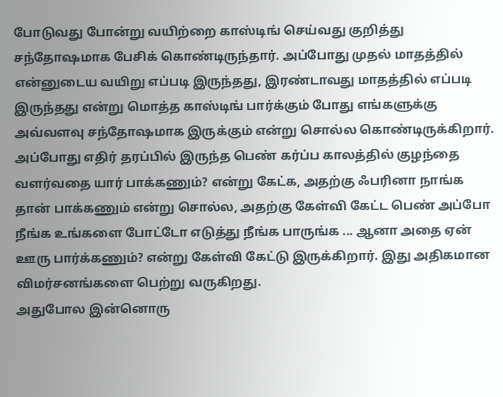போடுவது போன்று வயிற்றை காஸ்டிங் செய்வது குறித்து சந்தோஷமாக பேசிக் கொண்டிருந்தார். அப்போது முதல் மாதத்தில் என்னுடைய வயிறு எப்படி இருந்தது, இரண்டாவது மாதத்தில் எப்படி இருந்தது என்று மொத்த காஸ்டிங் பார்க்கும் போது எங்களுக்கு அவ்வளவு சந்தோஷமாக இருக்கும் என்று சொல்ல கொண்டிருக்கிறார்.
அப்போது எதிர் தரப்பில் இருந்த பெண் கர்ப்ப காலத்தில் குழந்தை வளர்வதை யார் பாக்கணும்? என்று கேட்க, அதற்கு ஃபரினா நாங்க தான் பாக்கணும் என்று சொல்ல, அதற்கு கேள்வி கேட்ட பெண் அப்போ நீங்க உங்களை போட்டோ எடுத்து நீங்க பாருங்க ... ஆனா அதை ஏன் ஊரு பார்க்கணும்? என்று கேள்வி கேட்டு இருக்கிறார். இது அதிகமான விமர்சனங்களை பெற்று வருகிறது.
அதுபோல இன்னொரு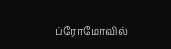ப்ரோமோவில்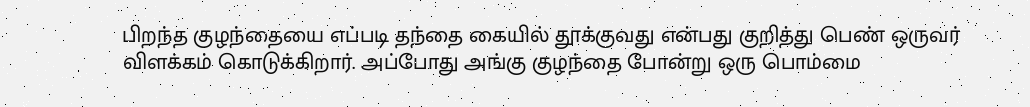பிறந்த குழந்தையை எப்படி தந்தை கையில் தூக்குவது என்பது குறித்து பெண் ஒருவர் விளக்கம் கொடுக்கிறார். அப்போது அங்கு குழந்தை போன்று ஒரு பொம்மை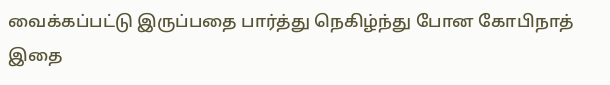வைக்கப்பட்டு இருப்பதை பார்த்து நெகிழ்ந்து போன கோபிநாத் இதை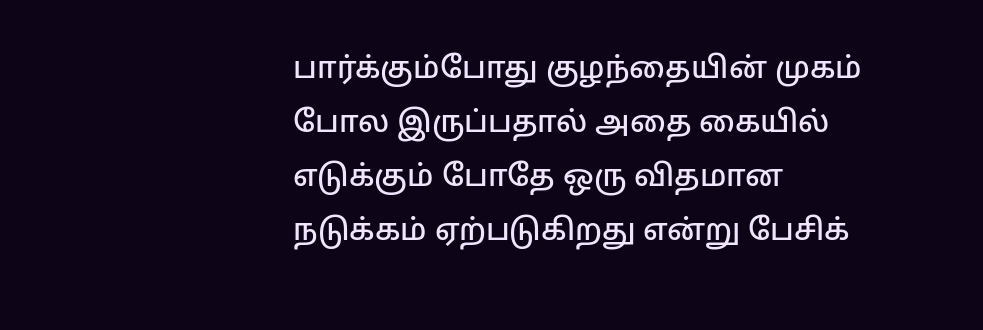பார்க்கும்போது குழந்தையின் முகம் போல இருப்பதால் அதை கையில் எடுக்கும் போதே ஒரு விதமான நடுக்கம் ஏற்படுகிறது என்று பேசிக்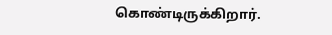கொண்டிருக்கிறார்.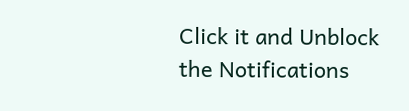Click it and Unblock the Notifications